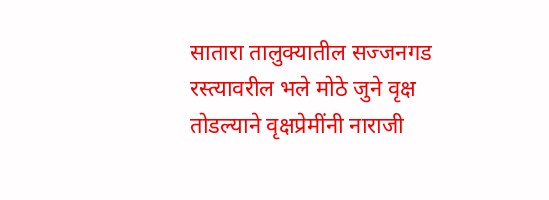सातारा तालुक्यातील सज्जनगड रस्त्यावरील भले मोठे जुने वृक्ष तोडल्याने वृक्षप्रेमींनी नाराजी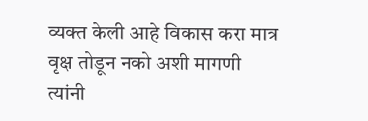व्यक्त केली आहे विकास करा मात्र वृक्ष तोडून नको अशी मागणी त्यांनी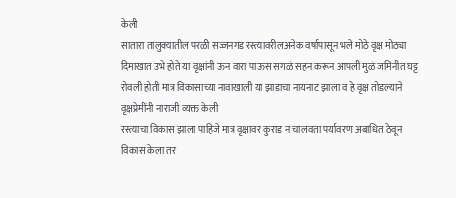केली
सातारा तालुक्यातील परळी सज्जनगड रस्त्यावरीलअनेक वर्षापासून भले मोठे वृक्ष मोठ्या दिमाखात उभे होते या वृक्षांनी ऊन वारा पाऊस सगळं सहन करून आपली मुळं जमिनीत घट्ट रोवली होती मात्र विकासाच्या नावाखाली या झाडाचा नायनाट झाला व हे वृक्ष तोडल्याने वृक्षप्रेमींनी नाराजी व्यक्त केली
रस्त्याचा विकास झाला पाहिजे मात्र वृक्षावर कुराड न चालवता पर्यावरण अबाधित ठेवून विकास केला तर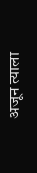अजून त्याला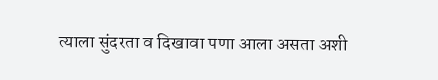त्याला सुंदरता व दिखावा पणा आला असता अशी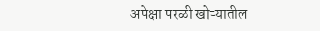अपेक्षा परळी खोऱ्यातील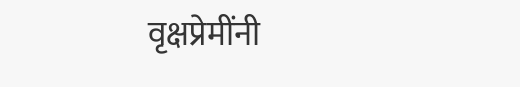वृक्षप्रेमींनी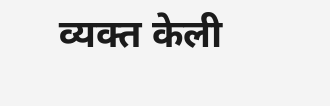व्यक्त केली